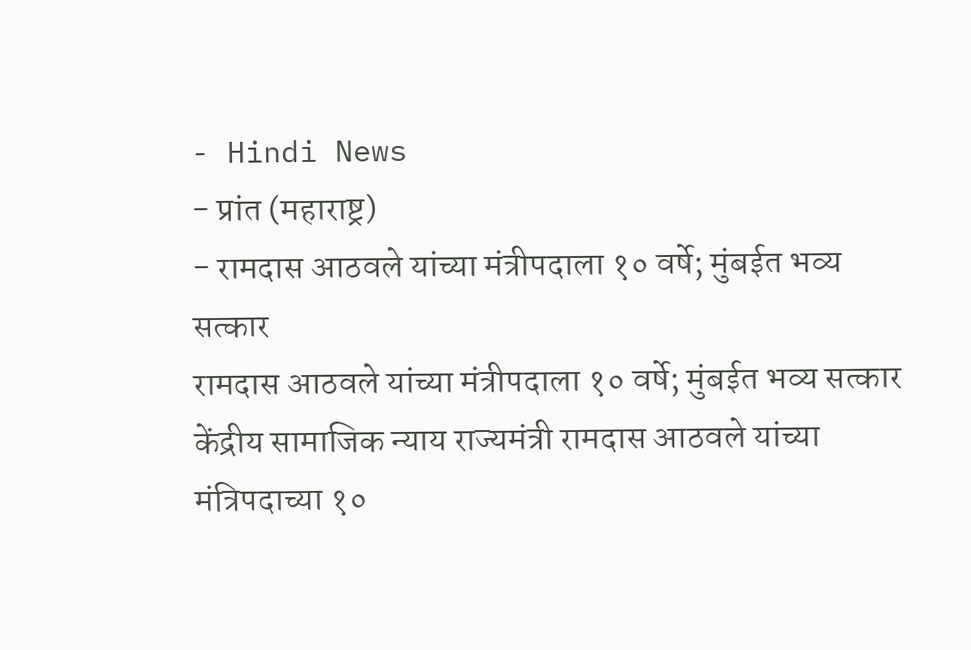- Hindi News
- प्रांत (महाराष्ट्र)
- रामदास आठवले यांच्या मंत्रीपदाला १० वर्षे; मुंबईत भव्य सत्कार
रामदास आठवले यांच्या मंत्रीपदाला १० वर्षे; मुंबईत भव्य सत्कार
केंद्रीय सामाजिक न्याय राज्यमंत्री रामदास आठवले यांच्या मंत्रिपदाच्या १०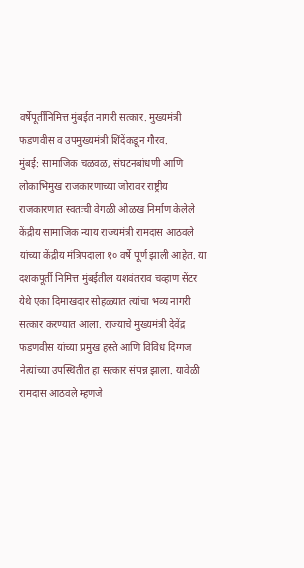वर्षेपूर्तीनिमित्त मुंबईत नागरी सत्कार. मुख्यमंत्री फडणवीस व उपमुख्यमंत्री शिंदेंकडून गौरव.
मुंबई: सामाजिक चळवळ, संघटनबांधणी आणि लोकाभिमुख राजकारणाच्या जोरावर राष्ट्रीय राजकारणात स्वतःची वेगळी ओळख निर्माण केलेले केंद्रीय सामाजिक न्याय राज्यमंत्री रामदास आठवले यांच्या केंद्रीय मंत्रिपदाला १० वर्षे पूर्ण झाली आहेत. या दशकपूर्ती निमित्त मुंबईतील यशवंतराव चव्हाण सेंटर येथे एका दिमाखदार सोहळ्यात त्यांचा भव्य नागरी सत्कार करण्यात आला. राज्याचे मुख्यमंत्री देवेंद्र फडणवीस यांच्या प्रमुख हस्ते आणि विविध दिग्गज नेत्यांच्या उपस्थितीत हा सत्कार संपन्न झाला. यावेळी रामदास आठवले म्हणजे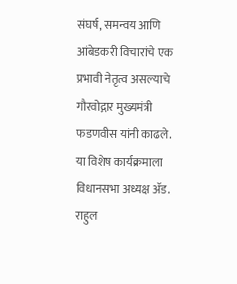संघर्ष, समन्वय आणि आंबेडकरी विचारांचे एक प्रभावी नेतृत्व असल्याचे गौरवोद्गार मुख्यमंत्री फडणवीस यांनी काढले.
या विशेष कार्यक्रमाला विधानसभा अध्यक्ष ॲड. राहुल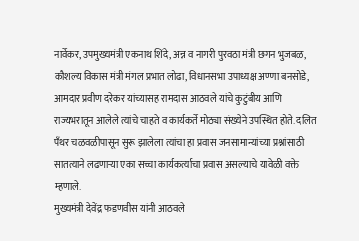नार्वेकर, उपमुख्यमंत्री एकनाथ शिंदे, अन्न व नागरी पुरवठा मंत्री छगन भुजबळ, कौशल्य विकास मंत्री मंगल प्रभात लोढा, विधानसभा उपाध्यक्ष अण्णा बनसोडे, आमदार प्रवीण दरेकर यांच्यासह रामदास आठवले यांचे कुटुंबीय आणि राज्यभरातून आलेले त्यांचे चाहते व कार्यकर्ते मोठ्या संख्येने उपस्थित होते. दलित पँथर चळवळीपासून सुरू झालेला त्यांचा हा प्रवास जनसामान्यांच्या प्रश्नांसाठी सातत्याने लढणाऱ्या एका सच्चा कार्यकर्त्याचा प्रवास असल्याचे यावेळी वक्ते म्हणाले.
मुख्यमंत्री देवेंद्र फडणवीस यांनी आठवले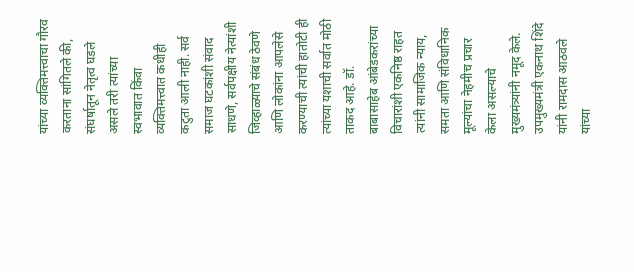यांच्या व्यक्तिमत्त्वाचा गौरव करताना सांगितले की, संघर्षातून नेतृत्व घडले असले तरी त्यांच्या स्वभावात किंवा व्यक्तिमत्त्वात कधीही कटुता आली नाही. सर्व समाज घटकांशी संवाद साधणे, सर्वपक्षीय नेत्यांशी जिव्हाळ्याचे संबंध ठेवणे आणि लोकांना आपलेसे करण्याची त्यांची हातोटी ही त्यांच्या यशाची सर्वात मोठी ताकद आहे. डॉ. बाबासाहेब आंबेडकरांच्या विचारांशी एकनिष्ठ राहत त्यांनी सामाजिक न्याय, समता आणि संविधानिक मूल्यांचा नेहमीच प्रचार केला असल्याचे मुख्यमंत्र्यांनी नमूद केले.
उपमुख्यमंत्री एकनाथ शिंदे यांनी रामदास आठवले यांच्या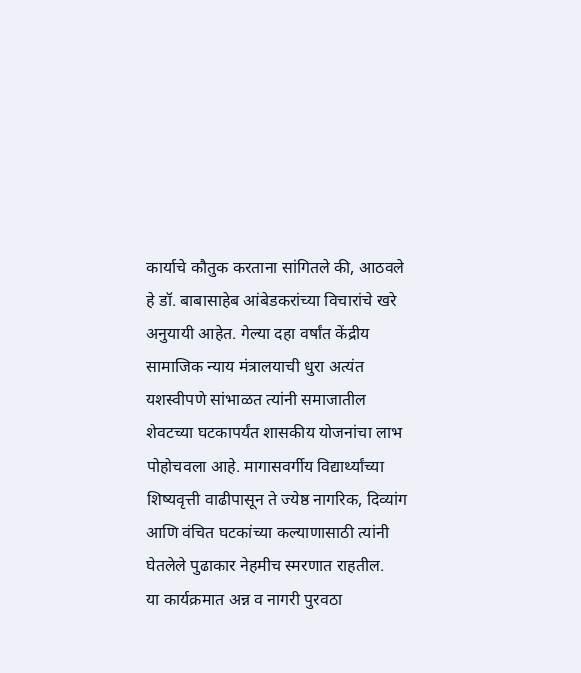कार्याचे कौतुक करताना सांगितले की, आठवले हे डॉ. बाबासाहेब आंबेडकरांच्या विचारांचे खरे अनुयायी आहेत. गेल्या दहा वर्षांत केंद्रीय सामाजिक न्याय मंत्रालयाची धुरा अत्यंत यशस्वीपणे सांभाळत त्यांनी समाजातील शेवटच्या घटकापर्यंत शासकीय योजनांचा लाभ पोहोचवला आहे. मागासवर्गीय विद्यार्थ्यांच्या शिष्यवृत्ती वाढीपासून ते ज्येष्ठ नागरिक, दिव्यांग आणि वंचित घटकांच्या कल्याणासाठी त्यांनी घेतलेले पुढाकार नेहमीच स्मरणात राहतील.
या कार्यक्रमात अन्न व नागरी पुरवठा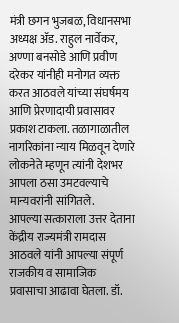मंत्री छगन भुजबळ, विधानसभा अध्यक्ष ॲड. राहुल नार्वेकर, अण्णा बनसोडे आणि प्रवीण दरेकर यांनीही मनोगत व्यक्त करत आठवले यांच्या संघर्षमय आणि प्रेरणादायी प्रवासावर प्रकाश टाकला. तळागाळातील नागरिकांना न्याय मिळवून देणारे लोकनेते म्हणून त्यांनी देशभर आपला ठसा उमटवल्याचे मान्यवरांनी सांगितले.
आपल्या सत्काराला उत्तर देताना केंद्रीय राज्यमंत्री रामदास आठवले यांनी आपल्या संपूर्ण राजकीय व सामाजिक प्रवासाचा आढावा घेतला. डॉ.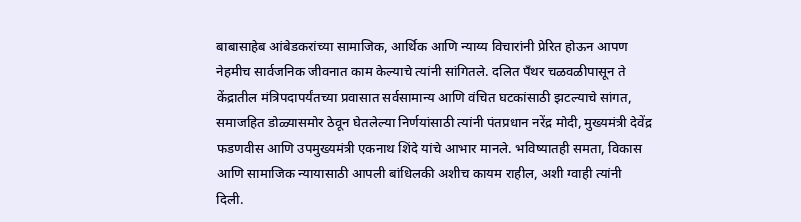बाबासाहेब आंबेडकरांच्या सामाजिक, आर्थिक आणि न्याय्य विचारांनी प्रेरित होऊन आपण नेहमीच सार्वजनिक जीवनात काम केल्याचे त्यांनी सांगितले. दलित पँथर चळवळीपासून ते केंद्रातील मंत्रिपदापर्यंतच्या प्रवासात सर्वसामान्य आणि वंचित घटकांसाठी झटल्याचे सांगत, समाजहित डोळ्यासमोर ठेवून घेतलेल्या निर्णयांसाठी त्यांनी पंतप्रधान नरेंद्र मोदी, मुख्यमंत्री देवेंद्र फडणवीस आणि उपमुख्यमंत्री एकनाथ शिंदे यांचे आभार मानले. भविष्यातही समता, विकास आणि सामाजिक न्यायासाठी आपली बांधिलकी अशीच कायम राहील, अशी ग्वाही त्यांनी दिली.